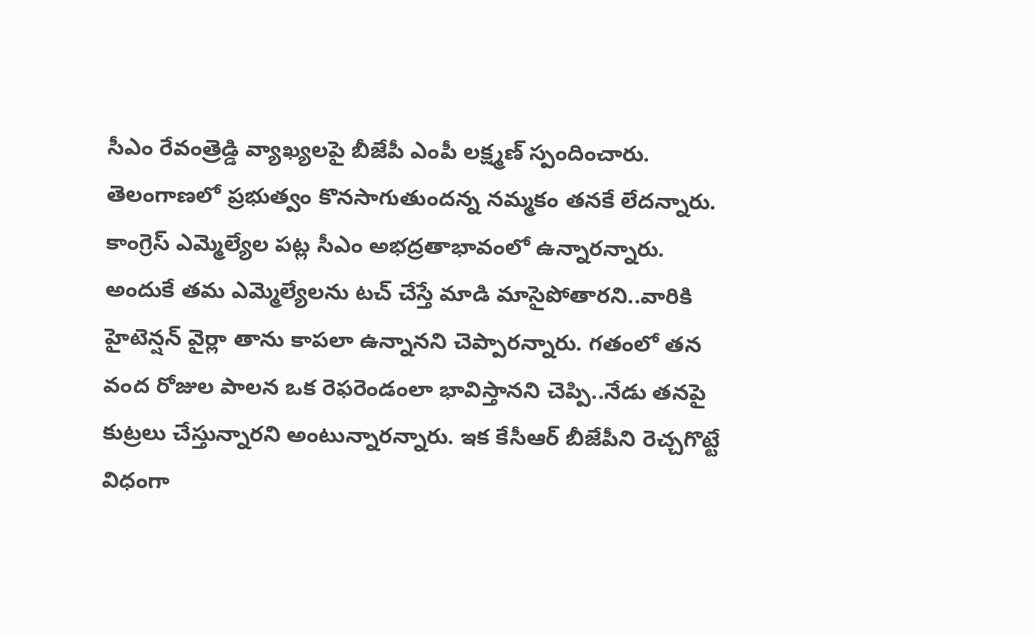సీఎం రేవంత్రెడ్డి వ్యాఖ్యలపై బీజేపీ ఎంపీ లక్ష్మణ్ స్పందించారు. తెలంగాణలో ప్రభుత్వం కొనసాగుతుందన్న నమ్మకం తనకే లేదన్నారు. కాంగ్రెస్ ఎమ్మెల్యేల పట్ల సీఎం అభద్రతాభావంలో ఉన్నారన్నారు. అందుకే తమ ఎమ్మెల్యేలను టచ్ చేస్తే మాడి మాసైపోతారని..వారికి హైటెన్షన్ వైర్లా తాను కాపలా ఉన్నానని చెప్పారన్నారు. గతంలో తన వంద రోజుల పాలన ఒక రెఫరెండంలా భావిస్తానని చెప్పి..నేడు తనపై కుట్రలు చేస్తున్నారని అంటున్నారన్నారు. ఇక కేసీఆర్ బీజేపీని రెచ్చగొట్టే విధంగా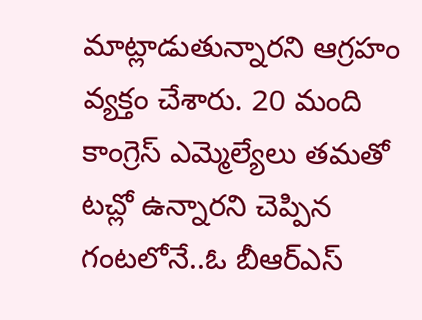మాట్లాడుతున్నారని ఆగ్రహం వ్యక్తం చేశారు. 20 మంది కాంగ్రెస్ ఎమ్మెల్యేలు తమతో టచ్లో ఉన్నారని చెప్పిన గంటలోనే..ఓ బీఆర్ఎస్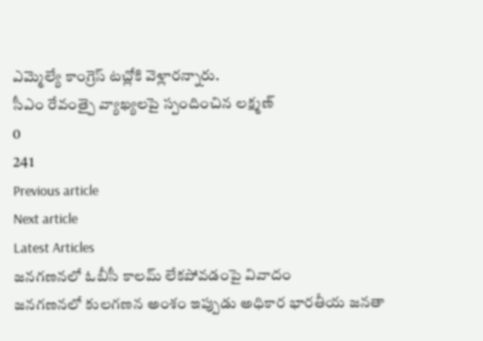ఎమ్మెల్యే కాంగ్రెస్ టచ్లోకి వెళ్లారన్నారు.
సీఎం రేవంత్పై వ్యాఖ్యలపై స్పందించిన లక్ష్మణ్
0
241
Previous article
Next article
Latest Articles
జనగణనలో ఓబీసీ కాలమ్ లేకపోవడంపై వివాదం
జనగణనలో కులగణన అంశం ఇప్పుడు అధికార భారతీయ జనతా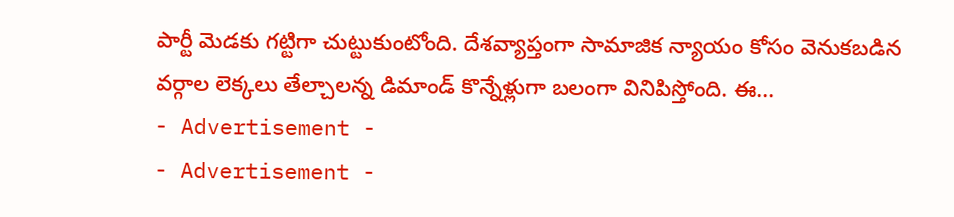పార్టీ మెడకు గట్టిగా చుట్టుకుంటోంది. దేశవ్యాప్తంగా సామాజిక న్యాయం కోసం వెనుకబడిన వర్గాల లెక్కలు తేల్చాలన్న డిమాండ్ కొన్నేళ్లుగా బలంగా వినిపిస్తోంది. ఈ...
- Advertisement -
- Advertisement -